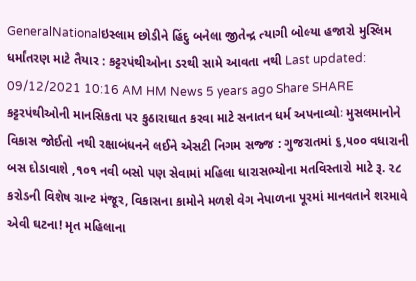GeneralNationalઇસ્લામ છોડીને હિંદુ બનેલા જીતેન્દ્ર ત્યાગી બોલ્યા હજારો મુસ્લિમ ધર્માંતરણ માટે તૈયાર : કટ્ટરપંથીઓના ડરથી સામે આવતા નથી Last updated: 09/12/2021 10:16 AM HM News 5 years ago Share SHARE કટ્ટરપંથીઓની માનસિકતા પર કુઠારાઘાત કરવા માટે સનાતન ધર્મ અપનાવ્યોઃ મુસલમાનોને વિકાસ જોઈતો નથી રક્ષાબંધનને લઈને એસટી નિગમ સજ્જ : ગુજરાતમાં ૬,૫૦૦ વધારાની બસ દોડાવાશે ,૧૦૧ નવી બસો પણ સેવામાં મહિલા ધારાસભ્યોના મતવિસ્તારો માટે રૂ. ૨૮ કરોડની વિશેષ ગ્રાન્ટ મંજૂર, વિકાસના કામોને મળશે વેગ નેપાળના પૂરમાં માનવતાને શરમાવે એવી ઘટના! મૃત મહિલાના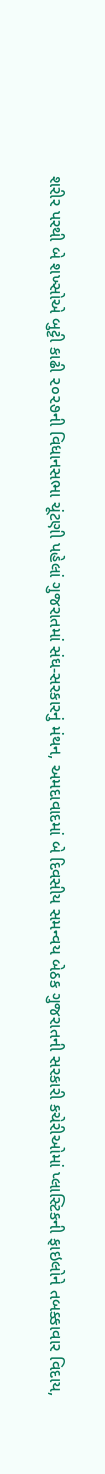શરીર પરથી બે શખ્સોએ બુટ્ટી કાઢી ૨૦૨૭ની વિધાનસભા ચૂંટણી પહેલાં ગુજરાતમાં સંઘ-સરકારનું મંથન, અમદાવાદમાં બે દિવસીય સમન્વય બેઠક ગુજરાતની સરકારી કચેરીઓમાં પ્લાસ્ટિકની ફાઇલોને તબક્કાવાર વિદાય,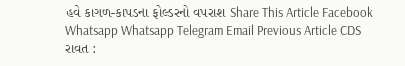હવે કાગળ-કાપડના ફોલ્ડરનો વપરાશ Share This Article Facebook Whatsapp Whatsapp Telegram Email Previous Article CDS રાવત :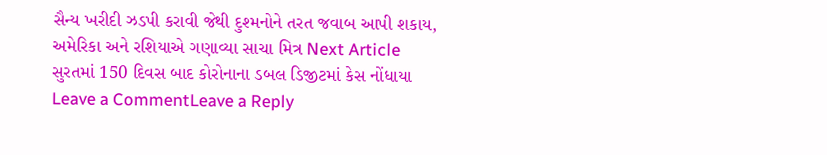સૈન્ય ખરીદી ઝડપી કરાવી જેથી દુશ્મનોને તરત જવાબ આપી શકાય, અમેરિકા અને રશિયાએ ગણાવ્યા સાચા મિત્ર Next Article સુરતમાં 150 દિવસ બાદ કોરોનાના ડબલ ડિજીટમાં કેસ નોંધાયા Leave a CommentLeave a Reply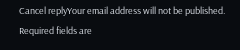Cancel replyYour email address will not be published. Required fields are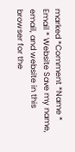marked *Comment *Name * Email * Website Save my name, email, and website in this browser for the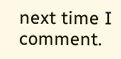next time I comment.